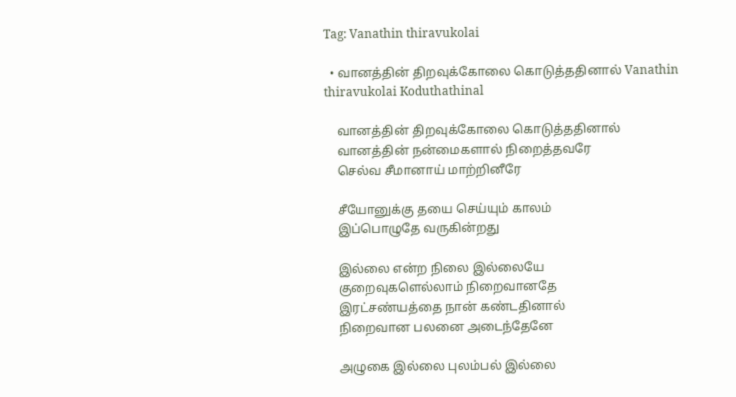Tag: Vanathin thiravukolai

  • வானத்தின் திறவுக்கோலை கொடுத்ததினால் Vanathin thiravukolai Koduthathinal

    வானத்தின் திறவுக்கோலை கொடுத்ததினால்
    வானத்தின் நன்மைகளால் நிறைத்தவரே
    செல்வ சீமானாய் மாற்றினீரே

    சீயோனுக்கு தயை செய்யும் காலம்
    இப்பொழுதே வருகின்றது

    இல்லை என்ற நிலை இல்லையே
    குறைவுகளெல்லாம் நிறைவானதே
    இரட்சண்யத்தை நான் கண்டதினால்
    நிறைவான பலனை அடைந்தேனே

    அழுகை இல்லை புலம்பல் இல்லை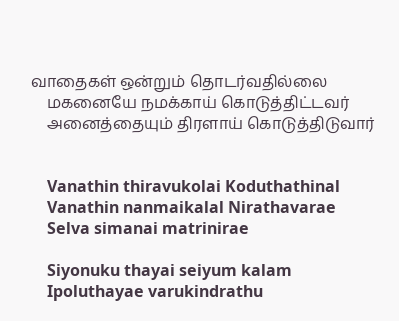வாதைகள் ஒன்றும் தொடர்வதில்லை
    மகனையே நமக்காய் கொடுத்திட்டவர்
    அனைத்தையும் திரளாய் கொடுத்திடுவார்


    Vanathin thiravukolai Koduthathinal
    Vanathin nanmaikalal Nirathavarae
    Selva simanai matrinirae

    Siyonuku thayai seiyum kalam
    Ipoluthayae varukindrathu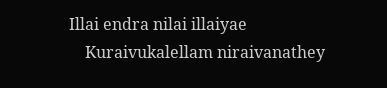Illai endra nilai illaiyae
    Kuraivukalellam niraivanathey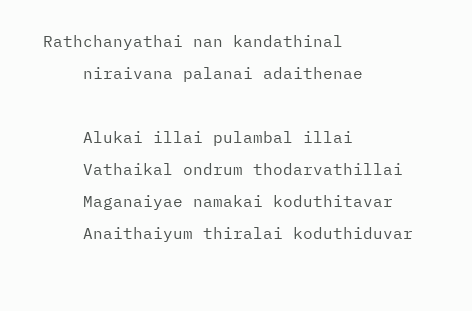Rathchanyathai nan kandathinal
    niraivana palanai adaithenae

    Alukai illai pulambal illai
    Vathaikal ondrum thodarvathillai
    Maganaiyae namakai koduthitavar
    Anaithaiyum thiralai koduthiduvar